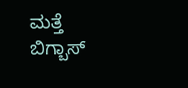ಮತ್ತೆ ಬಿಗ್ಬಾಸ್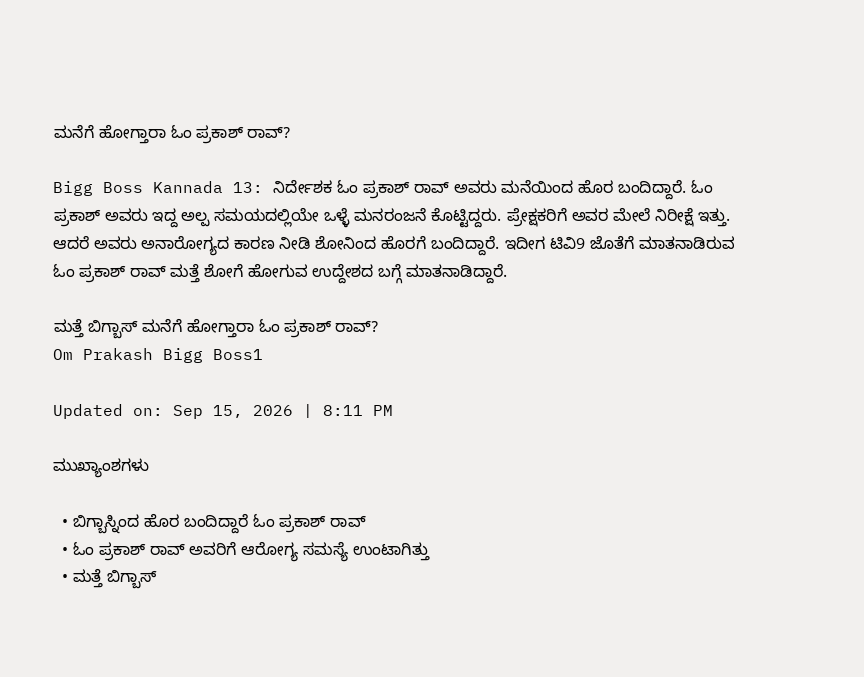ಮನೆಗೆ ಹೋಗ್ತಾರಾ ಓಂ ಪ್ರಕಾಶ್ ರಾವ್?

Bigg Boss Kannada 13: ನಿರ್ದೇಶಕ ಓಂ ಪ್ರಕಾಶ್ ರಾವ್ ಅವರು ಮನೆಯಿಂದ ಹೊರ ಬಂದಿದ್ದಾರೆ. ಓಂ ಪ್ರಕಾಶ್ ಅವರು ಇದ್ದ ಅಲ್ಪ ಸಮಯದಲ್ಲಿಯೇ ಒಳ್ಳೆ ಮನರಂಜನೆ ಕೊಟ್ಟಿದ್ದರು. ಪ್ರೇಕ್ಷಕರಿಗೆ ಅವರ ಮೇಲೆ ನಿರೀಕ್ಷೆ ಇತ್ತು. ಆದರೆ ಅವರು ಅನಾರೋಗ್ಯದ ಕಾರಣ ನೀಡಿ ಶೋನಿಂದ ಹೊರಗೆ ಬಂದಿದ್ದಾರೆ. ಇದೀಗ ಟಿವಿ9 ಜೊತೆಗೆ ಮಾತನಾಡಿರುವ ಓಂ ಪ್ರಕಾಶ್ ರಾವ್ ಮತ್ತೆ ಶೋಗೆ ಹೋಗುವ ಉದ್ದೇಶದ ಬಗ್ಗೆ ಮಾತನಾಡಿದ್ದಾರೆ.

ಮತ್ತೆ ಬಿಗ್ಬಾಸ್ ಮನೆಗೆ ಹೋಗ್ತಾರಾ ಓಂ ಪ್ರಕಾಶ್ ರಾವ್?
Om Prakash Bigg Boss1

Updated on: Sep 15, 2026 | 8:11 PM

ಮುಖ್ಯಾಂಶಗಳು

  • ಬಿಗ್ಬಾಸ್ನಿಂದ ಹೊರ ಬಂದಿದ್ದಾರೆ ಓಂ ಪ್ರಕಾಶ್ ರಾವ್
  • ಓಂ ಪ್ರಕಾಶ್ ರಾವ್ ಅವರಿಗೆ ಆರೋಗ್ಯ ಸಮಸ್ಯೆ ಉಂಟಾಗಿತ್ತು
  • ಮತ್ತೆ ಬಿಗ್ಬಾಸ್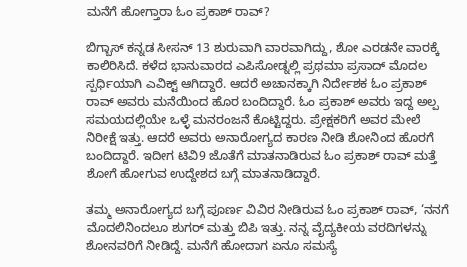ಮನೆಗೆ ಹೋಗ್ತಾರಾ ಓಂ ಪ್ರಕಾಶ್ ರಾವ್?

ಬಿಗ್ಬಾಸ್ ಕನ್ನಡ ಸೀಸನ್ 13 ಶುರುವಾಗಿ ವಾರವಾಗಿದ್ದು, ಶೋ ಎರಡನೇ ವಾರಕ್ಕೆ ಕಾಲಿರಿಸಿದೆ. ಕಳೆದ ಭಾನುವಾರದ ಎಪಿಸೋಡ್ನಲ್ಲಿ ಪ್ರಥಮಾ ಪ್ರಸಾದ್ ಮೊದಲ ಸ್ಪರ್ಧಿಯಾಗಿ ಎವಿಕ್ಟ್ ಆಗಿದ್ದಾರೆ. ಆದರೆ ಅಚಾನಕ್ಕಾಗಿ ನಿರ್ದೇಶಕ ಓಂ ಪ್ರಕಾಶ್ ರಾವ್ ಅವರು ಮನೆಯಿಂದ ಹೊರ ಬಂದಿದ್ದಾರೆ. ಓಂ ಪ್ರಕಾಶ್ ಅವರು ಇದ್ದ ಅಲ್ಪ ಸಮಯದಲ್ಲಿಯೇ ಒಳ್ಳೆ ಮನರಂಜನೆ ಕೊಟ್ಟಿದ್ದರು. ಪ್ರೇಕ್ಷಕರಿಗೆ ಅವರ ಮೇಲೆ ನಿರೀಕ್ಷೆ ಇತ್ತು. ಆದರೆ ಅವರು ಅನಾರೋಗ್ಯದ ಕಾರಣ ನೀಡಿ ಶೋನಿಂದ ಹೊರಗೆ ಬಂದಿದ್ದಾರೆ. ಇದೀಗ ಟಿವಿ9 ಜೊತೆಗೆ ಮಾತನಾಡಿರುವ ಓಂ ಪ್ರಕಾಶ್ ರಾವ್ ಮತ್ತೆ ಶೋಗೆ ಹೋಗುವ ಉದ್ದೇಶದ ಬಗ್ಗೆ ಮಾತನಾಡಿದ್ದಾರೆ.

ತಮ್ಮ ಅನಾರೋಗ್ಯದ ಬಗ್ಗೆ ಪೂರ್ಣ ವಿವಿರ ನೀಡಿರುವ ಓಂ ಪ್ರಕಾಶ್ ರಾವ್, ‘ನನಗೆ ಮೊದಲಿನಿಂದಲೂ ಶುಗರ್ ಮತ್ತು ಬಿಪಿ ಇತ್ತು. ನನ್ನ ವೈದ್ಯಕೀಯ ವರದಿಗಳನ್ನು ಶೋನವರಿಗೆ ನೀಡಿದ್ದೆ. ಮನೆಗೆ ಹೋದಾಗ ಏನೂ ಸಮಸ್ಯೆ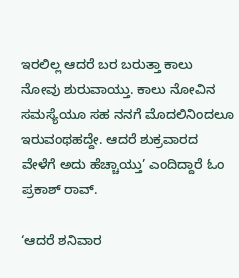ಇರಲಿಲ್ಲ ಆದರೆ ಬರ ಬರುತ್ತಾ ಕಾಲು ನೋವು ಶುರುವಾಯ್ತು. ಕಾಲು ನೋವಿನ ಸಮಸ್ಯೆಯೂ ಸಹ ನನಗೆ ಮೊದಲಿನಿಂದಲೂ ಇರುವಂಥಹದ್ದೇ. ಆದರೆ ಶುಕ್ರವಾರದ ವೇಳೆಗೆ ಅದು ಹೆಚ್ಚಾಯ್ತು’ ಎಂದಿದ್ದಾರೆ ಓಂ ಪ್ರಕಾಶ್ ರಾವ್.

‘ಆದರೆ ಶನಿವಾರ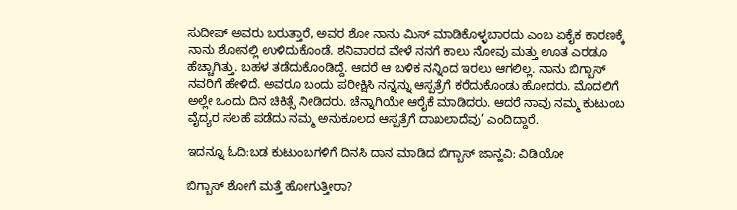ಸುದೀಪ್ ಅವರು ಬರುತ್ತಾರೆ, ಅವರ ಶೋ ನಾನು ಮಿಸ್ ಮಾಡಿಕೊಳ್ಳಬಾರದು ಎಂಬ ಏಕೈಕ ಕಾರಣಕ್ಕೆ ನಾನು ಶೋನಲ್ಲಿ ಉಳಿದುಕೊಂಡೆ. ಶನಿವಾರದ ವೇಳೆ ನನಗೆ ಕಾಲು ನೋವು ಮತ್ತು ಊತ ಎರಡೂ ಹೆಚ್ಚಾಗಿತ್ತು. ಬಹಳ ತಡೆದುಕೊಂಡಿದ್ದೆ. ಆದರೆ ಆ ಬಳಿಕ ನನ್ನಿಂದ ಇರಲು ಆಗಲಿಲ್ಲ. ನಾನು ಬಿಗ್ಬಾಸ್ ನವರಿಗೆ ಹೇಳಿದೆ. ಅವರೂ ಬಂದು ಪರೀಕ್ಷಿಸಿ ನನ್ನನ್ನು ಆಸ್ಪತ್ರೆಗೆ ಕರೆದುಕೊಂಡು ಹೋದರು. ಮೊದಲಿಗೆ ಅಲ್ಲೇ ಒಂದು ದಿನ ಚಿಕಿತ್ಸೆ ನೀಡಿದರು. ಚೆನ್ನಾಗಿಯೇ ಆರೈಕೆ ಮಾಡಿದರು. ಆದರೆ ನಾವು ನಮ್ಮ ಕುಟುಂಬ ವೈದ್ಯರ ಸಲಹೆ ಪಡೆದು ನಮ್ಮ ಅನುಕೂಲದ ಆಸ್ಪತ್ರೆಗೆ ದಾಖಲಾದೆವು’ ಎಂದಿದ್ದಾರೆ.

ಇದನ್ನೂ ಓದಿ:ಬಡ ಕುಟುಂಬಗಳಿಗೆ ದಿನಸಿ ದಾನ ಮಾಡಿದ ಬಿಗ್ಬಾಸ್ ಜಾನ್ಹವಿ: ವಿಡಿಯೋ

ಬಿಗ್ಬಾಸ್ ಶೋಗೆ ಮತ್ತೆ ಹೋಗುತ್ತೀರಾ?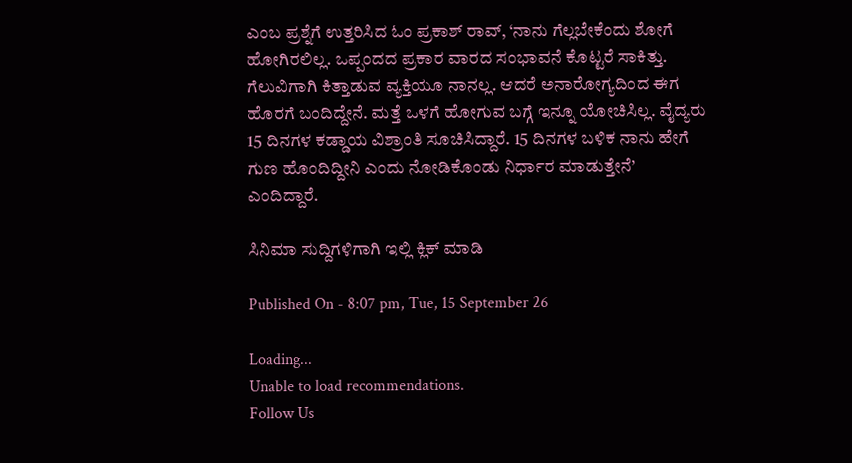ಎಂಬ ಪ್ರಶ್ನೆಗೆ ಉತ್ತರಿಸಿದ ಓಂ ಪ್ರಕಾಶ್ ರಾವ್, ‘ನಾನು ಗೆಲ್ಲಬೇಕೆಂದು ಶೋಗೆ ಹೋಗಿರಲಿಲ್ಲ. ಒಪ್ಪಂದದ ಪ್ರಕಾರ ವಾರದ ಸಂಭಾವನೆ ಕೊಟ್ಟರೆ ಸಾಕಿತ್ತು. ಗೆಲುವಿಗಾಗಿ ಕಿತ್ತಾಡುವ ವ್ಯಕ್ತಿಯೂ ನಾನಲ್ಲ. ಆದರೆ ಅನಾರೋಗ್ಯದಿಂದ ಈಗ ಹೊರಗೆ ಬಂದಿದ್ದೇನೆ. ಮತ್ತೆ ಒಳಗೆ ಹೋಗುವ ಬಗ್ಗೆ ಇನ್ನೂ ಯೋಚಿಸಿಲ್ಲ. ವೈದ್ಯರು 15 ದಿನಗಳ ಕಡ್ಡಾಯ ವಿಶ್ರಾಂತಿ ಸೂಚಿಸಿದ್ದಾರೆ. 15 ದಿನಗಳ ಬಳಿಕ ನಾನು ಹೇಗೆ ಗುಣ ಹೊಂದಿದ್ದೀನಿ ಎಂದು ನೋಡಿಕೊಂಡು ನಿರ್ಧಾರ ಮಾಡುತ್ತೇನೆ’ ಎಂದಿದ್ದಾರೆ.

ಸಿನಿಮಾ ಸುದ್ದಿಗಳಿಗಾಗಿ ಇಲ್ಲಿ ಕ್ಲಿಕ್ ಮಾಡಿ

Published On - 8:07 pm, Tue, 15 September 26

Loading...
Unable to load recommendations.
Follow Us